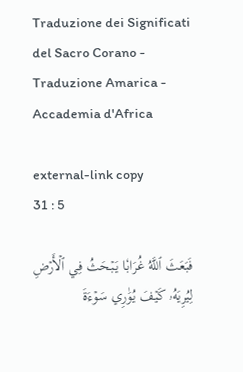Traduzione dei Significati del Sacro Corano - Traduzione Amarica - Accademia d'Africa

external-link copy
31 : 5

فَبَعَثَ ٱللَّهُ غُرَابٗا يَبۡحَثُ فِي ٱلۡأَرۡضِ لِيُرِيَهُۥ كَيۡفَ يُوَٰرِي سَوۡءَةَ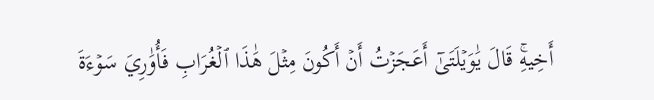أَخِيهِۚ قَالَ يَٰوَيۡلَتَىٰٓ أَعَجَزۡتُ أَنۡ أَكُونَ مِثۡلَ هَٰذَا ٱلۡغُرَابِ فَأُوَٰرِيَ سَوۡءَةَ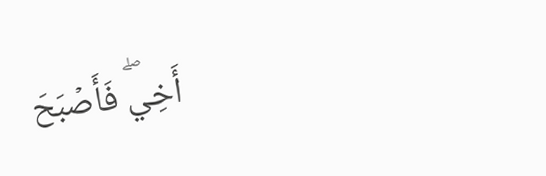أَخِيۖ فَأَصۡبَحَ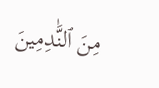مِنَ ٱلنَّٰدِمِينَ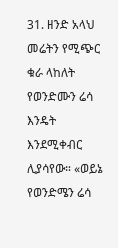31. ዘንድ አላህ መሬትን የሚጭር ቁራ ላከለት የወንድሙን ሬሳ እንዴት እንደሚቀብር ሊያሳየው። «ወይኔ የወንድሜን ሬሳ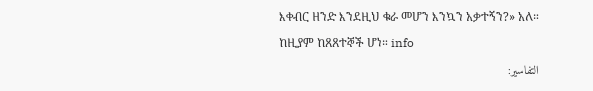እቀብር ዘንድ እንደዚህ ቁራ መሆን እንኳን አቃተኝን?» አለ። ከዚያም ከጸጸተኞች ሆነ። info
التفاسير: